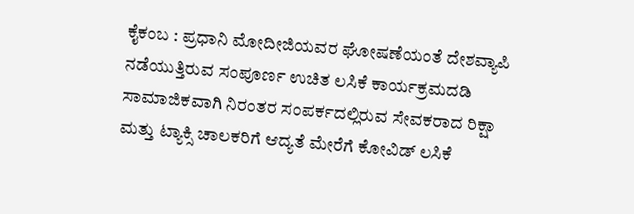ಕೈಕಂಬ : ಪ್ರಧಾನಿ ಮೋದೀಜಿಯವರ ಘೋಷಣೆಯಂತೆ ದೇಶವ್ಯಾಪಿ ನಡೆಯುತ್ತಿರುವ ಸಂಪೂರ್ಣ ಉಚಿತ ಲಸಿಕೆ ಕಾರ್ಯಕ್ರಮದಡಿ ಸಾಮಾಜಿಕವಾಗಿ ನಿರಂತರ ಸಂಪರ್ಕದಲ್ಲಿರುವ ಸೇವಕರಾದ ರಿಕ್ಷಾ ಮತ್ತು ಟ್ಯಾಕ್ಸಿ ಚಾಲಕರಿಗೆ ಆದ್ಯತೆ ಮೇರೆಗೆ ಕೋವಿಡ್ ಲಸಿಕೆ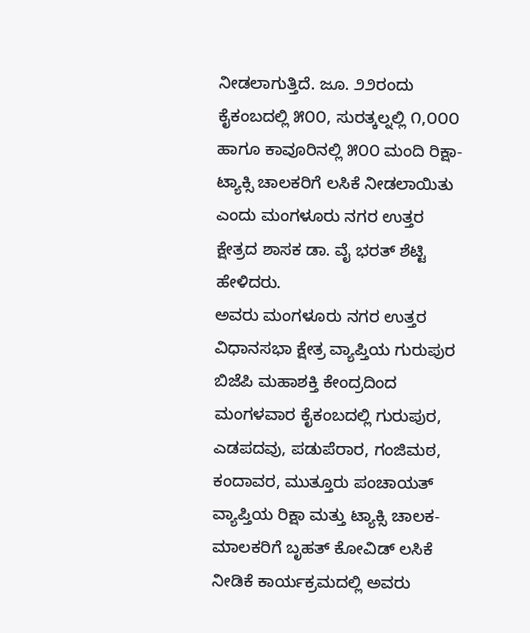ನೀಡಲಾಗುತ್ತಿದೆ. ಜೂ. ೨೨ರಂದು ಕೈಕಂಬದಲ್ಲಿ ೫೦೦, ಸುರತ್ಕಲ್ನಲ್ಲಿ ೧,೦೦೦ ಹಾಗೂ ಕಾವೂರಿನಲ್ಲಿ ೫೦೦ ಮಂದಿ ರಿಕ್ಷಾ-ಟ್ಯಾಕ್ಸಿ ಚಾಲಕರಿಗೆ ಲಸಿಕೆ ನೀಡಲಾಯಿತು ಎಂದು ಮಂಗಳೂರು ನಗರ ಉತ್ತರ ಕ್ಷೇತ್ರದ ಶಾಸಕ ಡಾ. ವೈ ಭರತ್ ಶೆಟ್ಟಿ ಹೇಳಿದರು.
ಅವರು ಮಂಗಳೂರು ನಗರ ಉತ್ತರ ವಿಧಾನಸಭಾ ಕ್ಷೇತ್ರ ವ್ಯಾಪ್ತಿಯ ಗುರುಪುರ ಬಿಜೆಪಿ ಮಹಾಶಕ್ತಿ ಕೇಂದ್ರದಿಂದ ಮಂಗಳವಾರ ಕೈಕಂಬದಲ್ಲಿ ಗುರುಪುರ, ಎಡಪದವು, ಪಡುಪೆರಾರ, ಗಂಜಿಮಠ, ಕಂದಾವರ, ಮುತ್ತೂರು ಪಂಚಾಯತ್ ವ್ಯಾಪ್ತಿಯ ರಿಕ್ಷಾ ಮತ್ತು ಟ್ಯಾಕ್ಸಿ ಚಾಲಕ-ಮಾಲಕರಿಗೆ ಬೃಹತ್ ಕೋವಿಡ್ ಲಸಿಕೆ ನೀಡಿಕೆ ಕಾರ್ಯಕ್ರಮದಲ್ಲಿ ಅವರು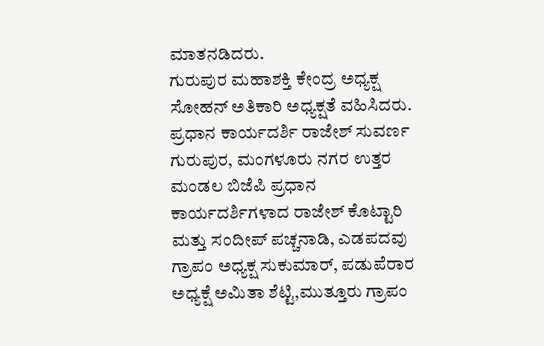ಮಾತನಡಿದರು.
ಗುರುಪುರ ಮಹಾಶಕ್ತಿ ಕೇಂದ್ರ ಅಧ್ಯಕ್ಷ ಸೋಹನ್ ಅತಿಕಾರಿ ಅಧ್ಯಕ್ಷತೆ ವಹಿಸಿದರು. ಪ್ರಧಾನ ಕಾರ್ಯದರ್ಶಿ ರಾಜೇಶ್ ಸುವರ್ಣ ಗುರುಪುರ, ಮಂಗಳೂರು ನಗರ ಉತ್ತರ ಮಂಡಲ ಬಿಜೆಪಿ ಪ್ರಧಾನ ಕಾರ್ಯದರ್ಶಿಗಳಾದ ರಾಜೇಶ್ ಕೊಟ್ಟಾರಿ ಮತ್ತು ಸಂದೀಪ್ ಪಚ್ಚನಾಡಿ, ಎಡಪದವು ಗ್ರಾಪಂ ಅಧ್ಯಕ್ಷ ಸುಕುಮಾರ್, ಪಡುಪೆರಾರ ಅಧ್ಯಕ್ಷೆ ಅಮಿತಾ ಶೆಟ್ಟಿ,ಮುತ್ತೂರು ಗ್ರಾಪಂ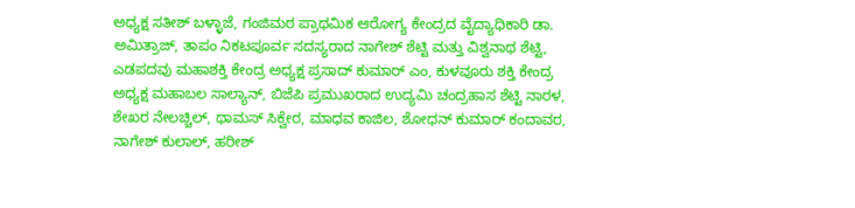ಅಧ್ಯಕ್ಷ ಸತೀಶ್ ಬಳ್ಳಾಜೆ, ಗಂಜಿಮಠ ಪ್ರಾಥಮಿಕ ಆರೋಗ್ಯ ಕೇಂದ್ರದ ವೈದ್ಯಾಧಿಕಾರಿ ಡಾ. ಅಮಿತ್ರಾಜ್, ತಾಪಂ ನಿಕಟಪೂರ್ವ ಸದಸ್ಯರಾದ ನಾಗೇಶ್ ಶೆಟ್ಟಿ ಮತ್ತು ವಿಶ್ವನಾಥ ಶೆಟ್ಟಿ, ಎಡಪದವು ಮಹಾಶಕ್ತಿ ಕೇಂದ್ರ ಅಧ್ಯಕ್ಷ ಪ್ರಸಾದ್ ಕುಮಾರ್ ಎಂ, ಕುಳವೂರು ಶಕ್ತಿ ಕೇಂದ್ರ ಅಧ್ಯಕ್ಷ ಮಹಾಬಲ ಸಾಲ್ಯಾನ್, ಬಿಜೆಪಿ ಪ್ರಮುಖರಾದ ಉದ್ಯಮಿ ಚಂದ್ರಹಾಸ ಶೆಟ್ಟಿ ನಾರಳ, ಶೇಖರ ನೇಲಚ್ಚಿಲ್, ಥಾಮಸ್ ಸಿಕ್ವೇರ, ಮಾಧವ ಕಾಜಿಲ, ಶೋಧನ್ ಕುಮಾರ್ ಕಂದಾವರ, ನಾಗೇಶ್ ಕುಲಾಲ್, ಹರೀಶ್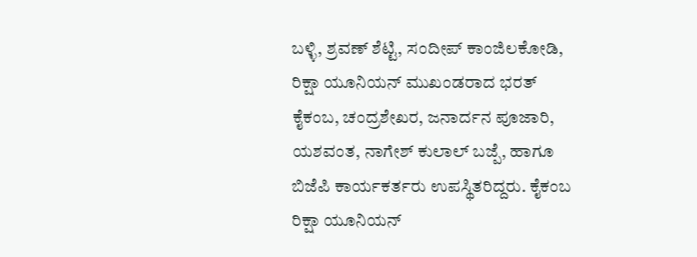ಬಳ್ಳಿ, ಶ್ರವಣ್ ಶೆಟ್ಟಿ, ಸಂದೀಪ್ ಕಾಂಜಿಲಕೋಡಿ, ರಿಕ್ಷಾ ಯೂನಿಯನ್ ಮುಖಂಡರಾದ ಭರತ್ ಕೈಕಂಬ, ಚಂದ್ರಶೇಖರ, ಜನಾರ್ದನ ಪೂಜಾರಿ, ಯಶವಂತ, ನಾಗೇಶ್ ಕುಲಾಲ್ ಬಜ್ಪೆ, ಹಾಗೂ ಬಿಜೆಪಿ ಕಾರ್ಯಕರ್ತರು ಉಪಸ್ಥಿತರಿದ್ದರು. ಕೈಕಂಬ ರಿಕ್ಷಾ ಯೂನಿಯನ್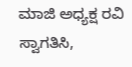ಮಾಜಿ ಅಧ್ಯಕ್ಷ ರವಿ ಸ್ವಾಗತಿಸಿ,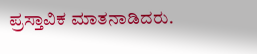ಪ್ರಸ್ತಾವಿಕ ಮಾತನಾಡಿದರು.